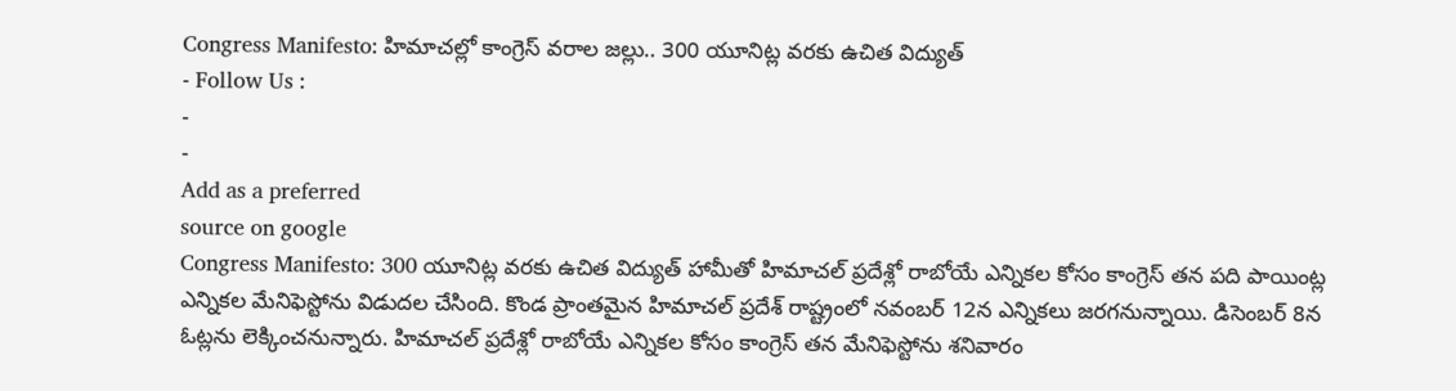Congress Manifesto: హిమాచల్లో కాంగ్రెస్ వరాల జల్లు.. 300 యూనిట్ల వరకు ఉచిత విద్యుత్
- Follow Us :
-
-
Add as a preferred
source on google
Congress Manifesto: 300 యూనిట్ల వరకు ఉచిత విద్యుత్ హామీతో హిమాచల్ ప్రదేశ్లో రాబోయే ఎన్నికల కోసం కాంగ్రెస్ తన పది పాయింట్ల ఎన్నికల మేనిఫెస్టోను విడుదల చేసింది. కొండ ప్రాంతమైన హిమాచల్ ప్రదేశ్ రాష్ట్రంలో నవంబర్ 12న ఎన్నికలు జరగనున్నాయి. డిసెంబర్ 8న ఓట్లను లెక్కించనున్నారు. హిమాచల్ ప్రదేశ్లో రాబోయే ఎన్నికల కోసం కాంగ్రెస్ తన మేనిఫెస్టోను శనివారం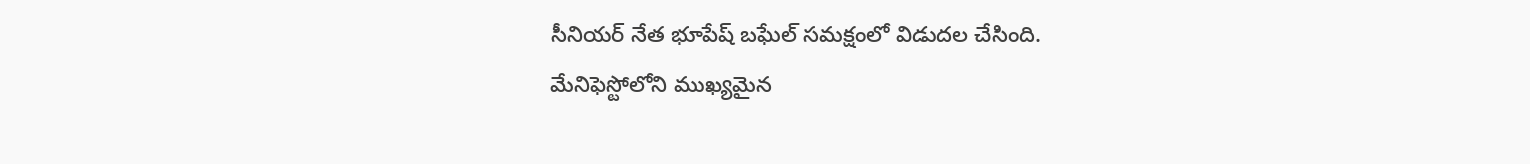సీనియర్ నేత భూపేష్ బఘేల్ సమక్షంలో విడుదల చేసింది.
మేనిఫెస్టోలోని ముఖ్యమైన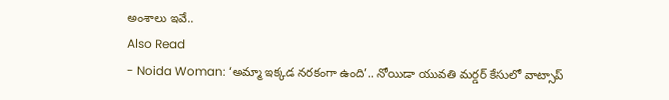అంశాలు ఇవే..
Also Read
- Noida Woman: ‘అమ్మా ఇక్కడ నరకంగా ఉంది’.. నోయిడా యువతి మర్డర్ కేసులో వాట్సాప్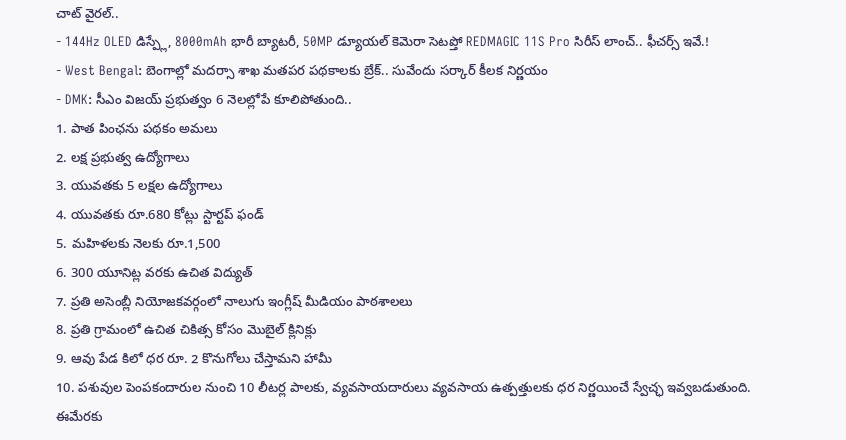చాట్ వైరల్..
- 144Hz OLED డిస్ప్లే, 8000mAh భారీ బ్యాటరీ, 50MP డ్యూయల్ కెమెరా సెటప్తో REDMAGIC 11S Pro సిరీస్ లాంచ్.. ఫీచర్స్ ఇవే.!
- West Bengal: బెంగాల్లో మదర్సా శాఖ మతపర పథకాలకు బ్రేక్.. సువేందు సర్కార్ కీలక నిర్ణయం
- DMK: సీఎం విజయ్ ప్రభుత్వం 6 నెలల్లోపే కూలిపోతుంది..
1. పాత పింఛను పథకం అమలు
2. లక్ష ప్రభుత్వ ఉద్యోగాలు
3. యువతకు 5 లక్షల ఉద్యోగాలు
4. యువతకు రూ.680 కోట్లు స్టార్టప్ ఫండ్
5. మహిళలకు నెలకు రూ.1,500
6. 300 యూనిట్ల వరకు ఉచిత విద్యుత్
7. ప్రతి అసెంబ్లీ నియోజకవర్గంలో నాలుగు ఇంగ్లీష్ మీడియం పాఠశాలలు
8. ప్రతి గ్రామంలో ఉచిత చికిత్స కోసం మొబైల్ క్లినిక్లు
9. ఆవు పేడ కిలో ధర రూ. 2 కొనుగోలు చేస్తామని హామీ
10. పశువుల పెంపకందారుల నుంచి 10 లీటర్ల పాలకు, వ్యవసాయదారులు వ్యవసాయ ఉత్పత్తులకు ధర నిర్ణయించే స్వేచ్ఛ ఇవ్వబడుతుంది.
ఈమేరకు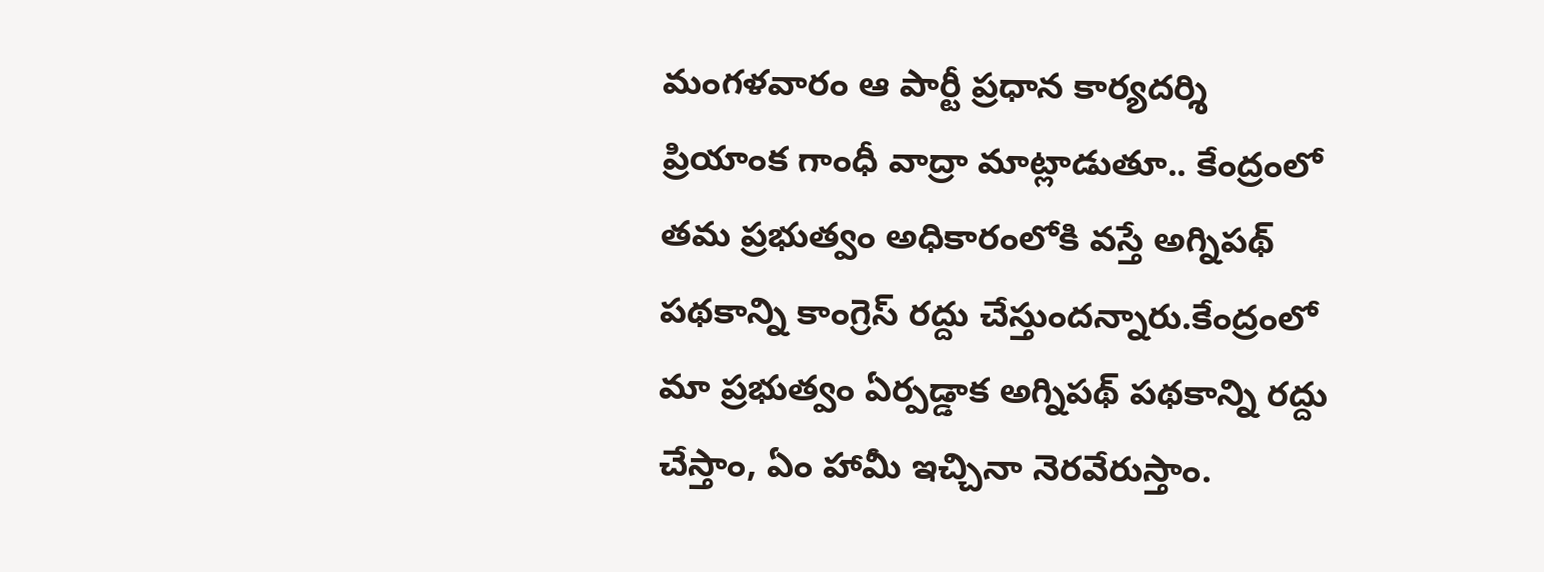మంగళవారం ఆ పార్టీ ప్రధాన కార్యదర్శి ప్రియాంక గాంధీ వాద్రా మాట్లాడుతూ.. కేంద్రంలో తమ ప్రభుత్వం అధికారంలోకి వస్తే అగ్నిపథ్ పథకాన్ని కాంగ్రెస్ రద్దు చేస్తుందన్నారు.కేంద్రంలో మా ప్రభుత్వం ఏర్పడ్డాక అగ్నిపథ్ పథకాన్ని రద్దు చేస్తాం, ఏం హామీ ఇచ్చినా నెరవేరుస్తాం.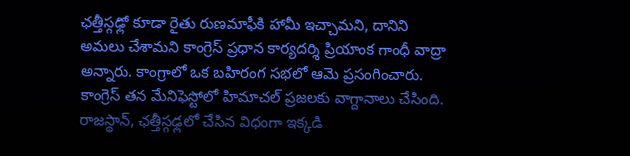ఛత్తీస్గఢ్లో కూడా రైతు రుణమాఫీకి హామీ ఇచ్చామని, దానిని అమలు చేశామని కాంగ్రెస్ ప్రధాన కార్యదర్శి ప్రియాంక గాంధీ వాద్రా అన్నారు. కాంగ్రాలో ఒక బహిరంగ సభలో ఆమె ప్రసంగించారు. కాంగ్రెస్ తన మేనిఫెస్టోలో హిమాచల్ ప్రజలకు వాగ్దానాలు చేసింది. రాజస్థాన్, ఛత్తీస్గఢ్లలో చేసిన విధంగా ఇక్కడి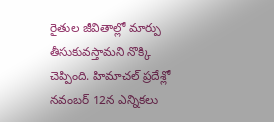రైతుల జీవితాల్లో మార్పు తీసుకువస్తామని నొక్కి చెప్పింది. హిమాచల్ ప్రదేశ్లో నవంబర్ 12న ఎన్నికలు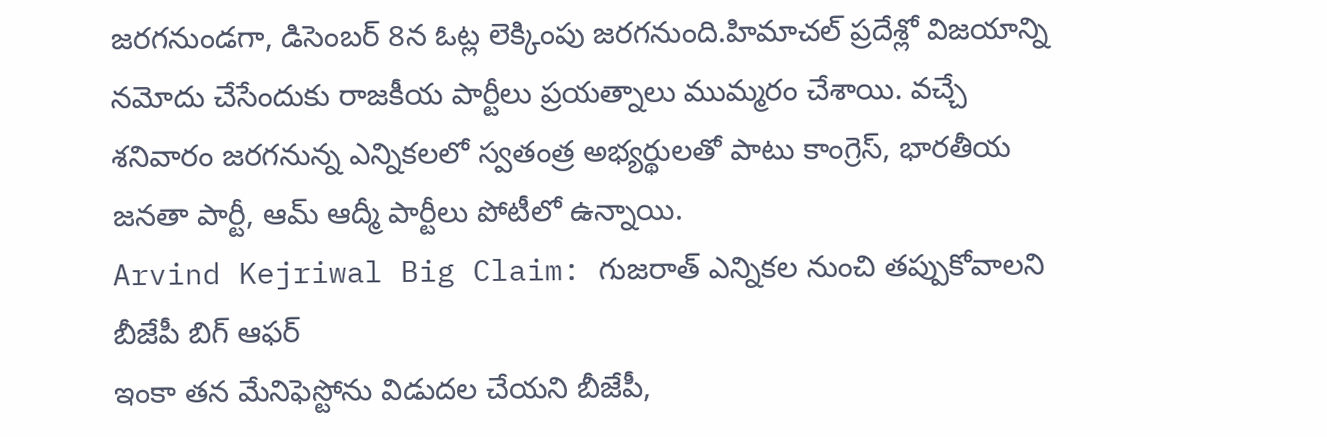జరగనుండగా, డిసెంబర్ 8న ఓట్ల లెక్కింపు జరగనుంది.హిమాచల్ ప్రదేశ్లో విజయాన్ని నమోదు చేసేందుకు రాజకీయ పార్టీలు ప్రయత్నాలు ముమ్మరం చేశాయి. వచ్చే శనివారం జరగనున్న ఎన్నికలలో స్వతంత్ర అభ్యర్థులతో పాటు కాంగ్రెస్, భారతీయ జనతా పార్టీ, ఆమ్ ఆద్మీ పార్టీలు పోటీలో ఉన్నాయి.
Arvind Kejriwal Big Claim: గుజరాత్ ఎన్నికల నుంచి తప్పుకోవాలని బీజేపీ బిగ్ ఆఫర్
ఇంకా తన మేనిఫెస్టోను విడుదల చేయని బీజేపీ,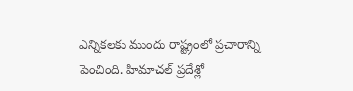ఎన్నికలకు ముందు రాష్ట్రంలో ప్రచారాన్ని పెంచింది. హిమాచల్ ప్రదేశ్లో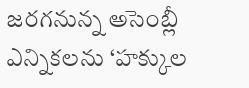జరగనున్న అసెంబ్లీ ఎన్నికలను ‘హక్కుల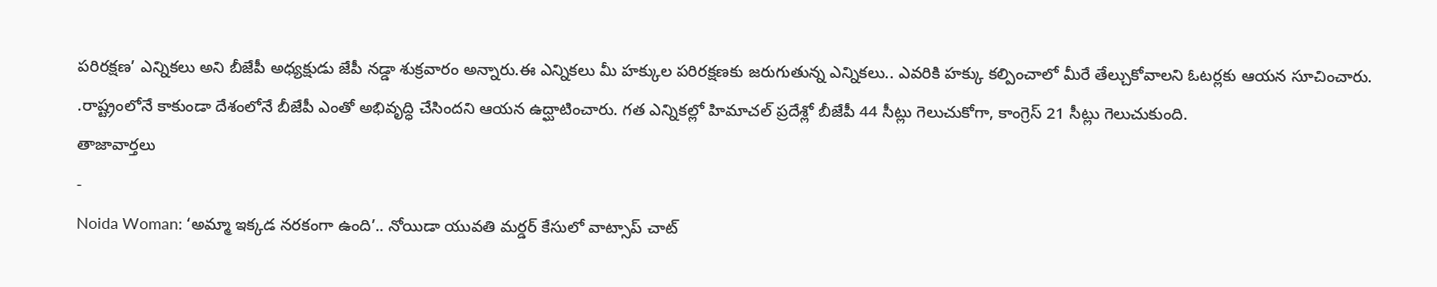పరిరక్షణ’ ఎన్నికలు అని బీజేపీ అధ్యక్షుడు జేపీ నడ్డా శుక్రవారం అన్నారు.ఈ ఎన్నికలు మీ హక్కుల పరిరక్షణకు జరుగుతున్న ఎన్నికలు.. ఎవరికి హక్కు కల్పించాలో మీరే తేల్చుకోవాలని ఓటర్లకు ఆయన సూచించారు. .రాష్ట్రంలోనే కాకుండా దేశంలోనే బీజేపీ ఎంతో అభివృద్ధి చేసిందని ఆయన ఉద్ఘాటించారు. గత ఎన్నికల్లో హిమాచల్ ప్రదేశ్లో బీజేపీ 44 సీట్లు గెలుచుకోగా, కాంగ్రెస్ 21 సీట్లు గెలుచుకుంది.
తాజావార్తలు
-
Noida Woman: ‘అమ్మా ఇక్కడ నరకంగా ఉంది’.. నోయిడా యువతి మర్డర్ కేసులో వాట్సాప్ చాట్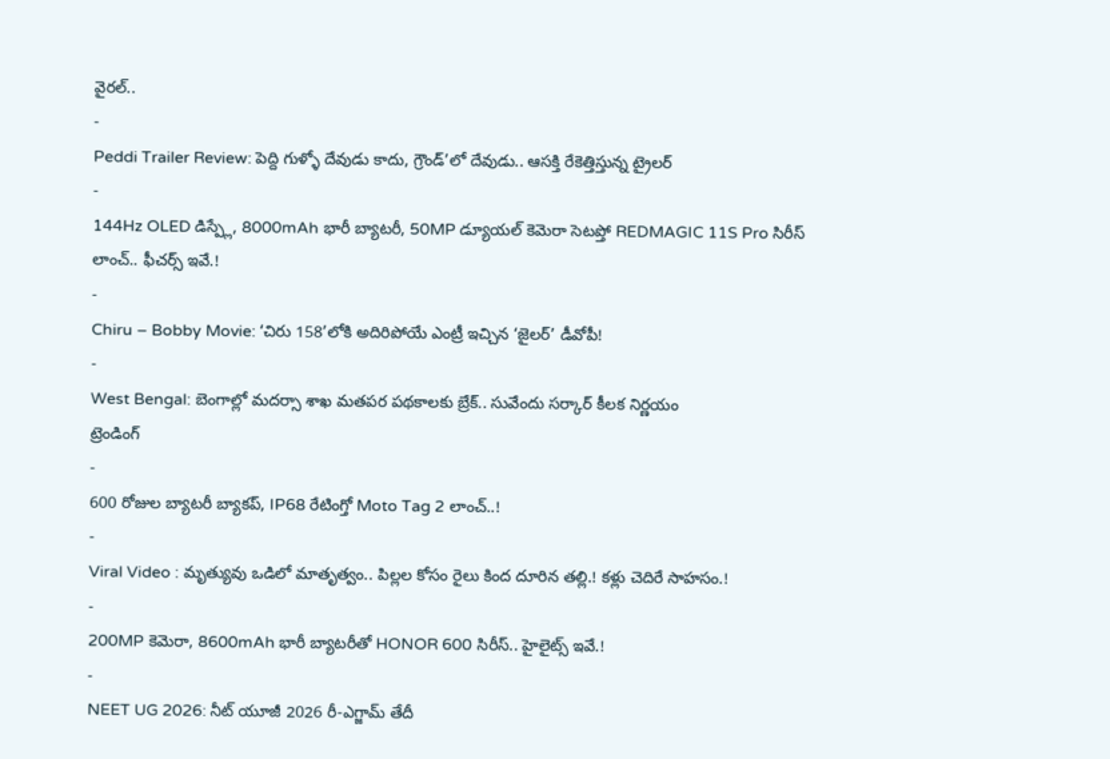వైరల్..
-
Peddi Trailer Review: పెద్ది గుళ్ళో దేవుడు కాదు, గ్రౌండ్’లో దేవుడు.. ఆసక్తి రేకెత్తిస్తున్న ట్రైలర్
-
144Hz OLED డిస్ప్లే, 8000mAh భారీ బ్యాటరీ, 50MP డ్యూయల్ కెమెరా సెటప్తో REDMAGIC 11S Pro సిరీస్ లాంచ్.. ఫీచర్స్ ఇవే.!
-
Chiru – Bobby Movie: ‘చిరు 158’లోకి అదిరిపోయే ఎంట్రీ ఇచ్చిన ‘జైలర్’ డీవోపీ!
-
West Bengal: బెంగాల్లో మదర్సా శాఖ మతపర పథకాలకు బ్రేక్.. సువేందు సర్కార్ కీలక నిర్ణయం
ట్రెండింగ్
-
600 రోజుల బ్యాటరీ బ్యాకప్, IP68 రేటింగ్తో Moto Tag 2 లాంచ్..!
-
Viral Video : మృత్యువు ఒడిలో మాతృత్వం.. పిల్లల కోసం రైలు కింద దూరిన తల్లి.! కళ్లు చెదిరే సాహసం.!
-
200MP కెమెరా, 8600mAh భారీ బ్యాటరీతో HONOR 600 సిరీస్.. హైలైట్స్ ఇవే.!
-
NEET UG 2026: నీట్ యూజీ 2026 రీ-ఎగ్జామ్ తేదీ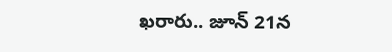ఖరారు.. జూన్ 21న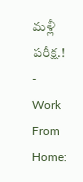మళ్లీ పరీక్ష.!
-
Work From Home: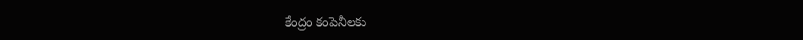కేంద్రం కంపెనీలకు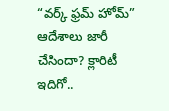“వర్క్ ఫ్రమ్ హోమ్” ఆదేశాలు జారీ చేసిందా? క్లారిటీ ఇదిగో..